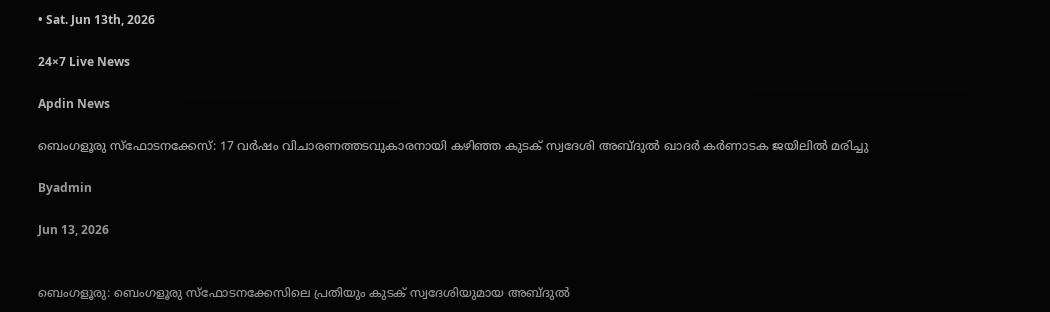• Sat. Jun 13th, 2026

24×7 Live News

Apdin News

ബെംഗളൂരു സ്ഫോടനക്കേസ്: 17 വർഷം വിചാരണത്തടവുകാരനായി കഴിഞ്ഞ കുടക് സ്വദേശി അബ്ദുൽ ഖാദർ കർണാടക ജയിലിൽ മരിച്ചു

Byadmin

Jun 13, 2026


ബെംഗളൂരു: ബെംഗളൂരു സ്ഫോടനക്കേസിലെ പ്രതിയും കുടക് സ്വദേശിയുമായ അബ്ദുൽ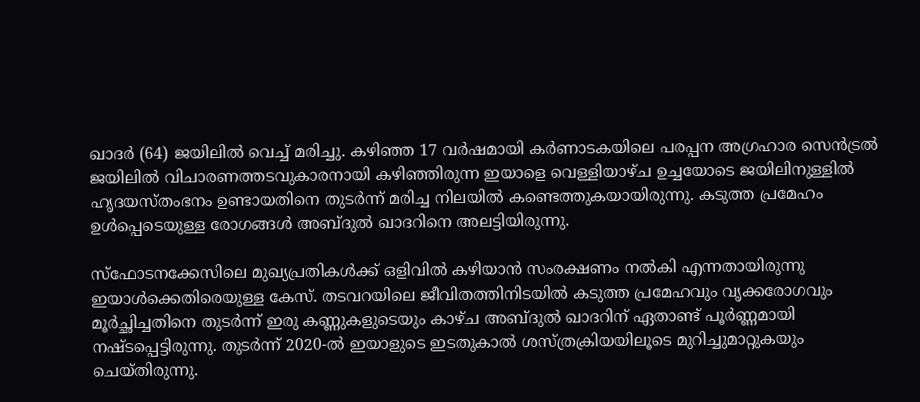ഖാദർ (64) ജയിലിൽ വെച്ച് മരിച്ചു. കഴിഞ്ഞ 17 വർഷമായി കർണാടകയിലെ പരപ്പന അഗ്രഹാര സെൻട്രൽ ജയിലിൽ വിചാരണത്തടവുകാരനായി കഴിഞ്ഞിരുന്ന ഇയാളെ വെള്ളിയാഴ്ച ഉച്ചയോടെ ജയിലിനുള്ളിൽ ഹൃദയസ്തംഭനം ഉണ്ടായതിനെ തുടർന്ന് മരിച്ച നിലയിൽ കണ്ടെത്തുകയായിരുന്നു. കടുത്ത പ്രമേഹം ഉൾപ്പെടെയുള്ള രോഗങ്ങൾ അബ്ദുൽ ഖാദറിനെ അലട്ടിയിരുന്നു.

സ്ഫോടനക്കേസിലെ മുഖ്യപ്രതികൾക്ക് ഒളിവിൽ കഴിയാൻ സംരക്ഷണം നൽകി എന്നതായിരുന്നു ഇയാൾക്കെതിരെയുള്ള കേസ്. തടവറയിലെ ജീവിതത്തിനിടയിൽ കടുത്ത പ്രമേഹവും വൃക്കരോഗവും മൂർച്ഛിച്ചതിനെ തുടർന്ന് ഇരു കണ്ണുകളുടെയും കാഴ്ച അബ്ദുൽ ഖാദറിന് ഏതാണ്ട് പൂർണ്ണമായി നഷ്ടപ്പെട്ടിരുന്നു. തുടർന്ന് 2020-ൽ ഇയാളുടെ ഇടതുകാൽ ശസ്ത്രക്രിയയിലൂടെ മുറിച്ചുമാറ്റുകയും ചെയ്തിരുന്നു.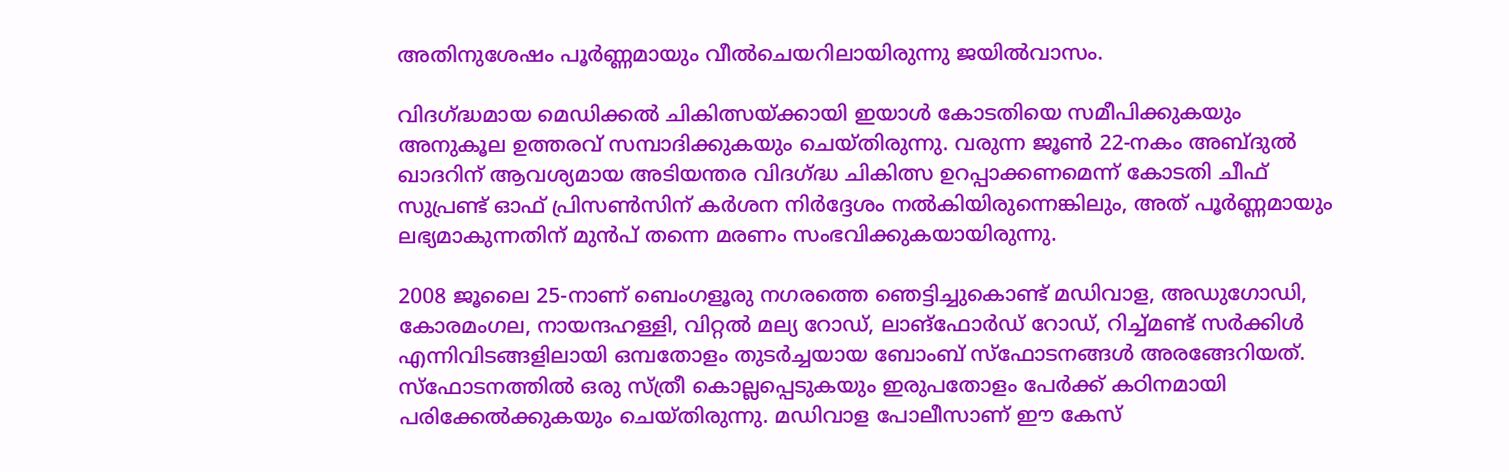അതിനുശേഷം പൂർണ്ണമായും വീൽചെയറിലായിരുന്നു ജയിൽവാസം.

വിദഗ്‌ദ്ധമായ മെഡിക്കൽ ചികിത്സയ്‌ക്കായി ഇയാൾ കോടതിയെ സമീപിക്കുകയും അനുകൂല ഉത്തരവ് സമ്പാദിക്കുകയും ചെയ്തിരുന്നു. വരുന്ന ജൂൺ 22-നകം അബ്ദുൽ ഖാദറിന് ആവശ്യമായ അടിയന്തര വിദഗ്‌ദ്ധ ചികിത്സ ഉറപ്പാക്കണമെന്ന് കോടതി ചീഫ് സുപ്രണ്ട് ഓഫ് പ്രിസൺസിന് കർശന നിർദ്ദേശം നൽകിയിരുന്നെങ്കിലും, അത് പൂർണ്ണമായും ലഭ്യമാകുന്നതിന് മുൻപ് തന്നെ മരണം സംഭവിക്കുകയായിരുന്നു.

2008 ജൂലൈ 25-നാണ് ബെംഗളൂരു നഗരത്തെ ഞെട്ടിച്ചുകൊണ്ട് മഡിവാള, അഡുഗോഡി, കോരമംഗല, നായന്ദഹള്ളി, വിറ്റൽ മല്യ റോഡ്, ലാങ്ഫോർഡ് റോഡ്, റിച്ച്മണ്ട് സർക്കിൾ എന്നിവിടങ്ങളിലായി ഒമ്പതോളം തുടർച്ചയായ ബോംബ് സ്ഫോടനങ്ങൾ അരങ്ങേറിയത്. സ്ഫോടനത്തിൽ ഒരു സ്ത്രീ കൊല്ലപ്പെടുകയും ഇരുപതോളം പേർക്ക് കഠിനമായി പരിക്കേൽക്കുകയും ചെയ്തിരുന്നു. മഡിവാള പോലീസാണ് ഈ കേസ്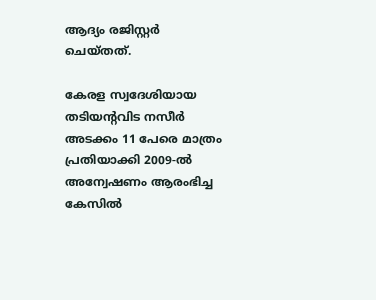ആദ്യം രജിസ്റ്റർ ചെയ്തത്.

കേരള സ്വദേശിയായ തടിയന്റവിട നസീർ അടക്കം 11 പേരെ മാത്രം പ്രതിയാക്കി 2009-ൽ അന്വേഷണം ആരംഭിച്ച കേസിൽ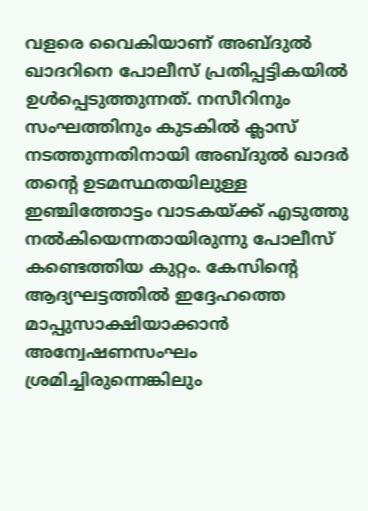വളരെ വൈകിയാണ് അബ്ദുൽ ഖാദറിനെ പോലീസ് പ്രതിപ്പട്ടികയിൽ ഉൾപ്പെടുത്തുന്നത്. നസീറിനും സംഘത്തിനും കുടകിൽ ക്ലാസ് നടത്തുന്നതിനായി അബ്ദുൽ ഖാദർ തന്റെ ഉടമസ്ഥതയിലുള്ള ഇഞ്ചിത്തോട്ടം വാടകയ്‌ക്ക് എടുത്തു നൽകിയെന്നതായിരുന്നു പോലീസ് കണ്ടെത്തിയ കുറ്റം. കേസിന്റെ ആദ്യഘട്ടത്തിൽ ഇദ്ദേഹത്തെ മാപ്പുസാക്ഷിയാക്കാൻ അന്വേഷണസംഘം ശ്രമിച്ചിരുന്നെങ്കിലും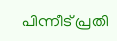പിന്നീട് പ്രതി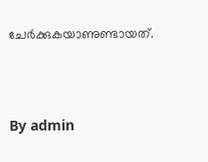ചേർക്കുകയാണുണ്ടായത്.



By admin